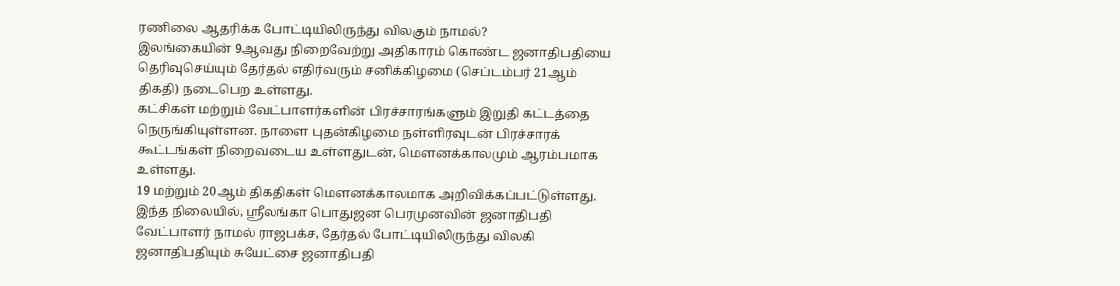ரணிலை ஆதரிக்க போட்டியிலிருந்து விலகும் நாமல்?
இலங்கையின் 9ஆவது நிறைவேற்று அதிகாரம் கொண்ட ஜனாதிபதியை தெரிவுசெய்யும் தேர்தல் எதிர்வரும் சனிக்கிழமை (செப்டம்பர் 21ஆம் திகதி) நடைபெற உள்ளது.
கட்சிகள் மற்றும் வேட்பாளர்களின் பிரச்சாரங்களும் இறுதி கட்டத்தை நெருங்கியுள்ளன. நாளை புதன்கிழமை நள்ளிரவுடன் பிரச்சாரக் கூட்டங்கள் நிறைவடைய உள்ளதுடன், மௌனக்காலமும் ஆரம்பமாக உள்ளது.
19 மற்றும் 20ஆம் திகதிகள் மௌனக்காலமாக அறிவிக்கப்பட்டுள்ளது.
இந்த நிலையில், ஸ்ரீலங்கா பொதுஜன பெரமுனவின் ஜனாதிபதி வேட்பாளர் நாமல் ராஜபக்ச, தேர்தல் போட்டியிலிருந்து விலகி ஜனாதிபதியும் சுயேட்சை ஜனாதிபதி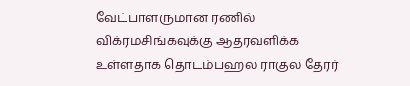வேட்பாளருமான ரணில் விக்ரமசிங்கவுக்கு ஆதரவளிக்க உள்ளதாக தொடம்பஹல ராகுல தேரர்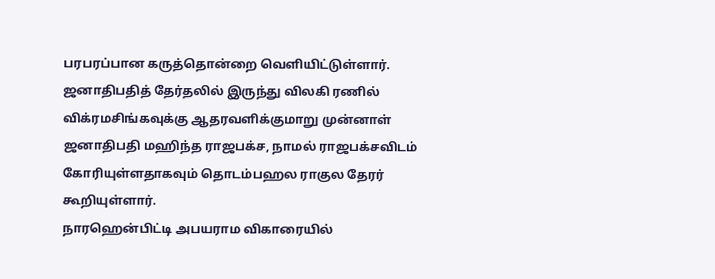பரபரப்பான கருத்தொன்றை வெளியிட்டுள்ளார்.
ஜனாதிபதித் தேர்தலில் இருந்து விலகி ரணில் விக்ரமசிங்கவுக்கு ஆதரவளிக்குமாறு முன்னாள் ஜனாதிபதி மஹிந்த ராஜபக்ச, நாமல் ராஜபக்சவிடம் கோரியுள்ளதாகவும் தொடம்பஹல ராகுல தேரர் கூறியுள்ளார்.
நாரஹென்பிட்டி அபயராம விகாரையில்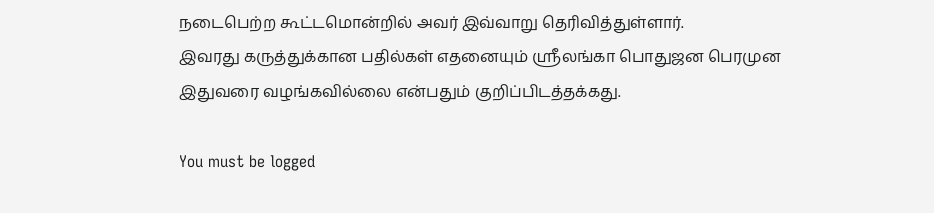நடைபெற்ற கூட்டமொன்றில் அவர் இவ்வாறு தெரிவித்துள்ளார்.
இவரது கருத்துக்கான பதில்கள் எதனையும் ஸ்ரீலங்கா பொதுஜன பெரமுன இதுவரை வழங்கவில்லை என்பதும் குறிப்பிடத்தக்கது.

You must be logged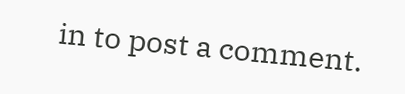in to post a comment.